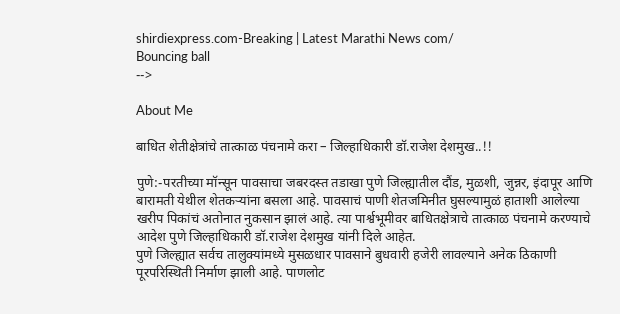shirdiexpress.com-Breaking | Latest Marathi News com/
Bouncing ball
-->

About Me

बाधित शेतीक्षेत्रांचे तात्काळ पंचनामे करा – जिल्हाधिकारी डॉ.राजेश देशमुख..!!

पुणे:-परतीच्या मॉन्सून पावसाचा जबरदस्त तडाखा पुणे जिल्ह्यातील दौंड, मुळशी, जुन्नर, इंदापूर आणि बारामती येथील शेतकऱ्यांना बसला आहे. पावसाचं पाणी शेतजमिनीत घुसल्यामुळं हाताशी आलेल्या खरीप पिकांचं अतोनात नुकसान झालं आहे. त्या पार्श्वभूमीवर बाधितक्षेत्राचे तात्काळ पंचनामे करण्याचे आदेश पुणे जिल्हाधिकारी डॉ.राजेश देशमुख यांनी दिले आहेत.
पुणे जिल्ह्यात सर्वच तालुक्यांमध्ये मुसळधार पावसाने बुधवारी हजेरी लावल्याने अनेक ठिकाणी पूरपरिस्थिती निर्माण झाली आहे. पाणलोट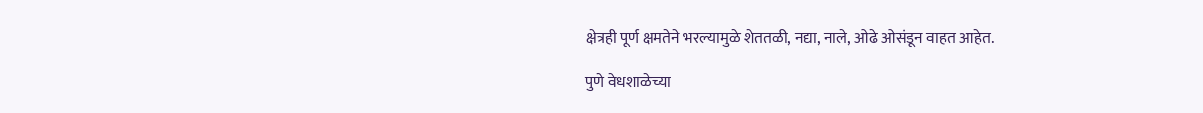क्षेत्रही पूर्ण क्षमतेने भरल्यामुळे शेततळी, नद्या, नाले, ओढे ओसंडून वाहत आहेत.

पुणे वेधशाळेच्या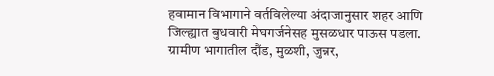हवामान विभागाने वर्तविलेल्या अंदाजानुसार शहर आणि जिल्ह्यात बुधवारी मेघगर्जनेसह मुसळधार पाऊस पडला. ग्रामीण भागातील दौंड, मुळशी, जुन्नर,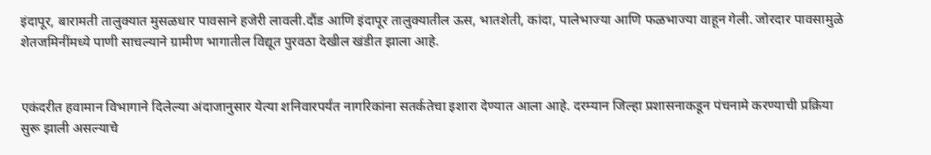इंदापूर, बारामती तालुक्यात मुसळधार पावसाने हजेरी लावली.दौंड आणि इंदापूर तालुक्यातील ऊस, भातशेती, कांदा, पालेभाज्या आणि फळभाज्या वाहून गेली. जोरदार पावसामुळे शेतजमिनींमध्ये पाणी साचल्याने ग्रामीण भागातील विद्यूत पुरवठा देखील खंडीत झाला आहे.


एकंदरीत हवामान विभागाने दिलेल्या अंदाजानुसार येत्या शनिवारपर्यंत नागरिकांना सतर्कतेचा इशारा देण्यात आला आहे. दरम्यान जिल्हा प्रशासनाकडून पंचनामे करण्याची प्रक्रिया सुरू झाली असल्याचे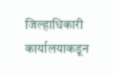जिल्हाधिकारी कार्यालयाकडून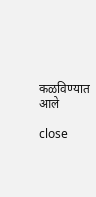कळविण्यात आले

close